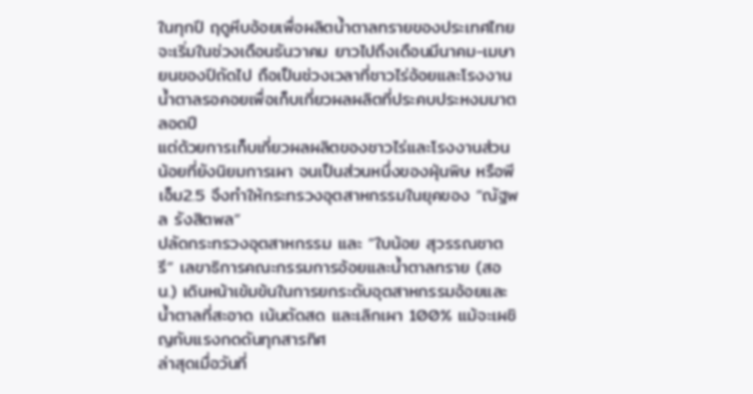ในทุกปี ฤดูหีบอ้อยเพื่อผลิตน้ำตาลทรายของประเทศไทยจะเริ่มในช่วงเดือนธันวาคม ยาวไปถึงเดือนมีนาคม-เมษายนของปีถัดไป ถือเป็นช่วงเวลาที่ชาวไร่อ้อยและโรงงานน้ำตาลรอคอยเพื่อเก็บเกี่ยวผลผลิตที่ประคบประหงมมาตลอดปี
แต่ด้วยการเก็บเกี่ยวผลผลิตของชาวไร่และโรงงานส่วนน้อยที่ยังนิยมการเผา จนเป็นส่วนหนึ่งของฝุ่นพิษ หรือพีเอ็ม2.5 จึงทำให้กระทรวงอุตสาหกรรมในยุคของ “ณัฐพล รังสิตพล”
ปลัดกระทรวงอุตสาหกรรม และ “ใบน้อย สุวรรณชาตรี” เลขาธิการคณะกรรมการอ้อยและน้ำตาลทราย (สอน.) เดินหน้าเข้มข้นในการยกระดับอุตสาหกรรมอ้อยและน้ำตาลที่สะอาด เน้นตัดสด และเลิกเผา 100% แม้จะเผชิญกับแรงกดดันทุกสารทิศ
ล่าสุดเมื่อวันที่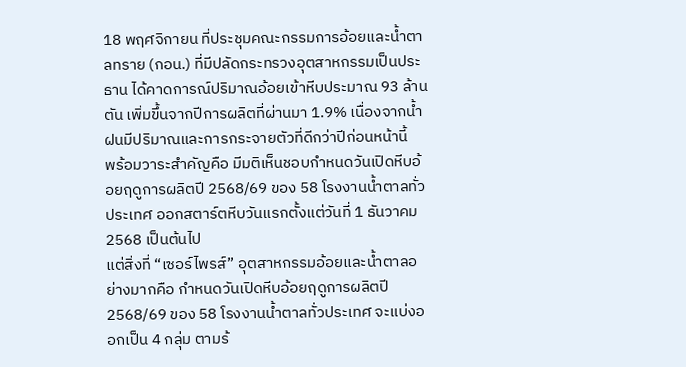18 พฤศจิกายน ที่ประชุมคณะกรรมการอ้อยและน้ำตาลทราย (กอน.) ที่มีปลัดกระทรวงอุตสาหกรรมเป็นประธาน ได้คาดการณ์ปริมาณอ้อยเข้าหีบประมาณ 93 ล้านตัน เพิ่มขึ้นจากปีการผลิตที่ผ่านมา 1.9% เนื่องจากน้ำฝนมีปริมาณและการกระจายตัวที่ดีกว่าปีก่อนหน้านี้
พร้อมวาระสำคัญคือ มีมติเห็นชอบกำหนดวันเปิดหีบอ้อยฤดูการผลิตปี 2568/69 ของ 58 โรงงานน้ำตาลทั่วประเทศ ออกสตาร์ตหีบวันแรกตั้งแต่วันที่ 1 ธันวาคม 2568 เป็นต้นไป
แต่สิ่งที่ “เซอร์ไพรส์” อุตสาหกรรมอ้อยและน้ำตาลอย่างมากคือ กำหนดวันเปิดหีบอ้อยฤดูการผลิตปี 2568/69 ของ 58 โรงงานน้ำตาลทั่วประเทศ จะแบ่งออกเป็น 4 กลุ่ม ตามร้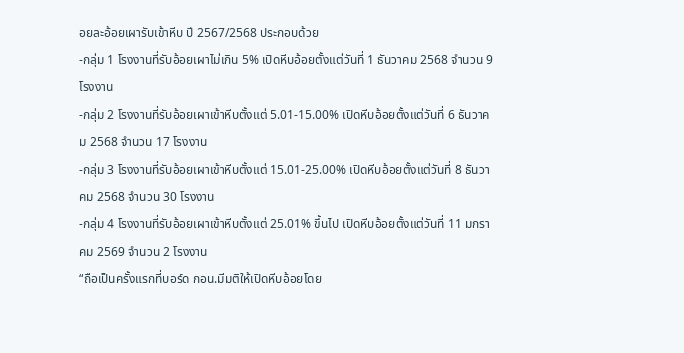อยละอ้อยเผารับเข้าหีบ ปี 2567/2568 ประกอบด้วย
-กลุ่ม 1 โรงงานที่รับอ้อยเผาไม่เกิน 5% เปิดหีบอ้อยตั้งแต่วันที่ 1 ธันวาคม 2568 จำนวน 9 โรงงาน
-กลุ่ม 2 โรงงานที่รับอ้อยเผาเข้าหีบตั้งแต่ 5.01-15.00% เปิดหีบอ้อยตั้งแต่วันที่ 6 ธันวาคม 2568 จำนวน 17 โรงงาน
-กลุ่ม 3 โรงงานที่รับอ้อยเผาเข้าหีบตั้งแต่ 15.01-25.00% เปิดหีบอ้อยตั้งแต่วันที่ 8 ธันวาคม 2568 จำนวน 30 โรงงาน
-กลุ่ม 4 โรงงานที่รับอ้อยเผาเข้าหีบตั้งแต่ 25.01% ขึ้นไป เปิดหีบอ้อยตั้งแต่วันที่ 11 มกราคม 2569 จำนวน 2 โรงงาน
“ถือเป็นครั้งแรกที่บอร์ด กอน.มีมติให้เปิดหีบอ้อยโดย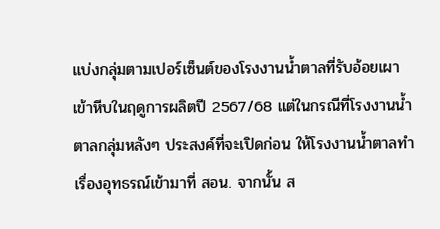แบ่งกลุ่มตามเปอร์เซ็นต์ของโรงงานน้ำตาลที่รับอ้อยเผาเข้าหีบในฤดูการผลิตปี 2567/68 แต่ในกรณีที่โรงงานน้ำตาลกลุ่มหลังๆ ประสงค์ที่จะเปิดก่อน ให้โรงงานน้ำตาลทำเรื่องอุทธรณ์เข้ามาที่ สอน. จากนั้น ส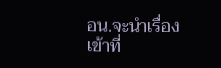อน.จะนำเรื่องเข้าที่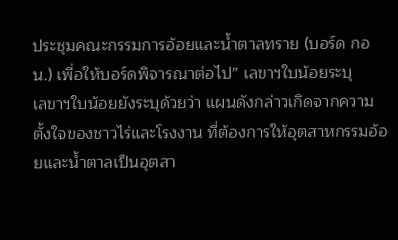ประชุมคณะกรรมการอ้อยและน้ำตาลทราย (บอร์ด กอน.) เพื่อให้บอร์ดพิจารณาต่อไป” เลขาฯใบน้อยระบุ
เลขาฯใบน้อยยังระบุด้วยว่า แผนดังกล่าวเกิดจากความตั้งใจของชาวไร่และโรงงาน ที่ต้องการให้อุตสาหกรรมอ้อยและน้ำตาลเป็นอุตสา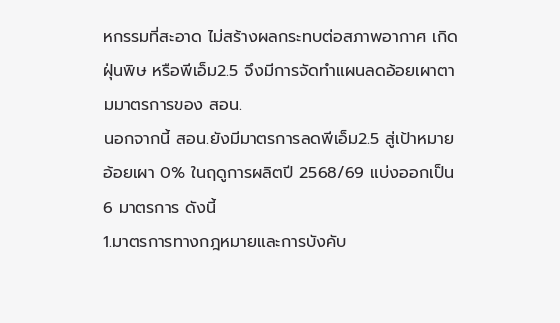หกรรมที่สะอาด ไม่สร้างผลกระทบต่อสภาพอากาศ เกิดฝุ่นพิษ หรือพีเอ็ม2.5 จึงมีการจัดทำแผนลดอ้อยเผาตามมาตรการของ สอน.
นอกจากนี้ สอน.ยังมีมาตรการลดพีเอ็ม2.5 สู่เป้าหมายอ้อยเผา 0% ในฤดูการผลิตปี 2568/69 แบ่งออกเป็น 6 มาตรการ ดังนี้
1.มาตรการทางกฎหมายและการบังคับ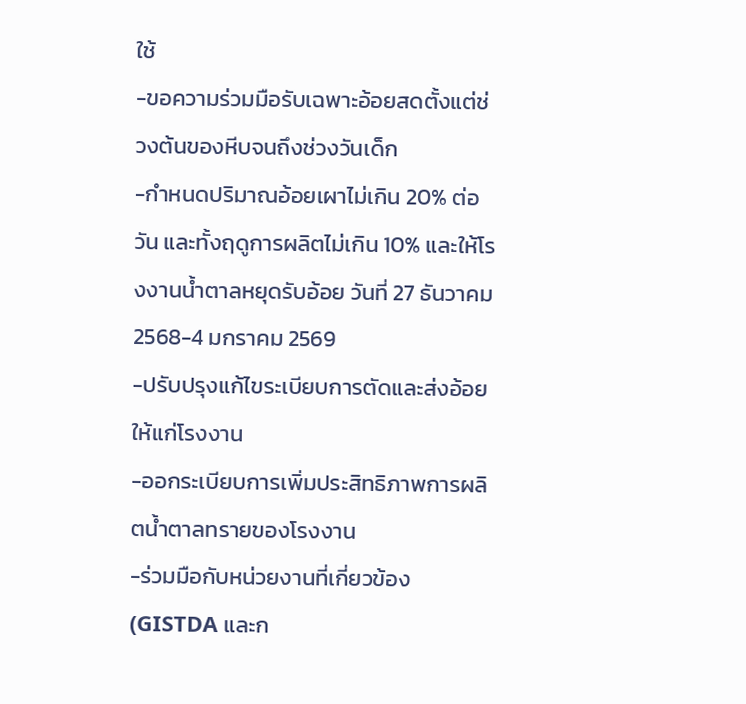ใช้
-ขอความร่วมมือรับเฉพาะอ้อยสดตั้งแต่ช่วงต้นของหีบจนถึงช่วงวันเด็ก
-กำหนดปริมาณอ้อยเผาไม่เกิน 20% ต่อวัน และทั้งฤดูการผลิตไม่เกิน 10% และให้โรงงานน้ำตาลหยุดรับอ้อย วันที่ 27 ธันวาคม 2568-4 มกราคม 2569
-ปรับปรุงแก้ไขระเบียบการตัดและส่งอ้อยให้แก่โรงงาน
-ออกระเบียบการเพิ่มประสิทธิภาพการผลิตน้ำตาลทรายของโรงงาน
-ร่วมมือกับหน่วยงานที่เกี่ยวข้อง (GISTDA และก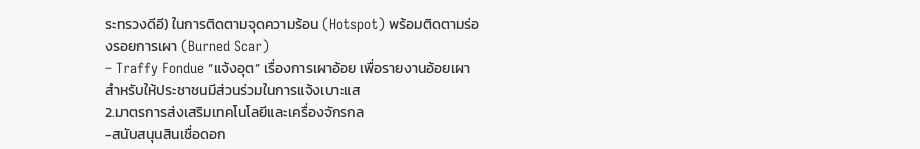ระทรวงดีอี) ในการติดตามจุดความร้อน (Hotspot) พร้อมติดตามร่องรอยการเผา (Burned Scar)
– Traffy Fondue “แจ้งอุต” เรื่องการเผาอ้อย เพื่อรายงานอ้อยเผา สำหรับให้ประชาชนมีส่วนร่วมในการแจ้งเบาะแส
2.มาตรการส่งเสริมเทคโนโลยีและเครื่องจักรกล
-สนับสนุนสินเชื่อดอก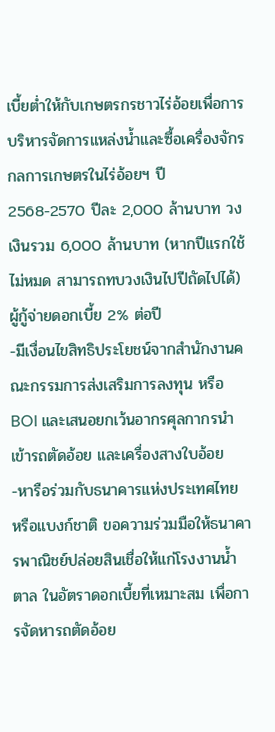เบี้ยต่ำให้กับเกษตรกรชาวไร่อ้อยเพื่อการบริหารจัดการแหล่งน้ำและซื้อเครื่องจักรกลการเกษตรในไร่อ้อยฯ ปี 2568-2570 ปีละ 2,000 ล้านบาท วงเงินรวม 6,000 ล้านบาท (หากปีแรกใช้ไม่หมด สามารถทบวงเงินไปปีถัดไปได้) ผู้กู้จ่ายดอกเบี้ย 2% ต่อปี
-มีเงื่อนไขสิทธิประโยชน์จากสำนักงานคณะกรรมการส่งเสริมการลงทุน หรือ BOI และเสนอยกเว้นอากรศุลกากรนำเข้ารถตัดอ้อย และเครื่องสางใบอ้อย
-หารือร่วมกับธนาคารแห่งประเทศไทย หรือแบงก์ชาติ ขอความร่วมมือให้ธนาคารพาณิชย์ปล่อยสินเชื่อให้แก่โรงงานน้ำตาล ในอัตราดอกเบี้ยที่เหมาะสม เพื่อการจัดหารถตัดอ้อย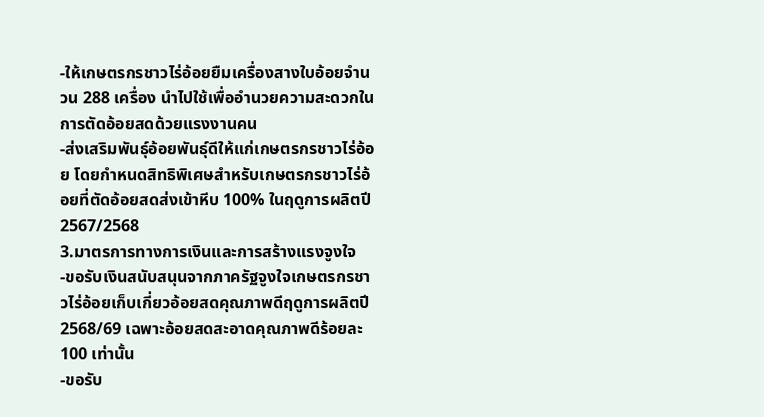-ให้เกษตรกรชาวไร่อ้อยยืมเครื่องสางใบอ้อยจำนวน 288 เครื่อง นำไปใช้เพื่ออำนวยความสะดวกในการตัดอ้อยสดด้วยแรงงานคน
-ส่งเสริมพันธุ์อ้อยพันธุ์ดีให้แก่เกษตรกรชาวไร่อ้อย โดยกำหนดสิทธิพิเศษสำหรับเกษตรกรชาวไร่อ้อยที่ตัดอ้อยสดส่งเข้าหีบ 100% ในฤดูการผลิตปี 2567/2568
3.มาตรการทางการเงินและการสร้างแรงจูงใจ
-ขอรับเงินสนับสนุนจากภาครัฐจูงใจเกษตรกรชาวไร่อ้อยเก็บเกี่ยวอ้อยสดคุณภาพดีฤดูการผลิตปี 2568/69 เฉพาะอ้อยสดสะอาดคุณภาพดีร้อยละ 100 เท่านั้น
-ขอรับ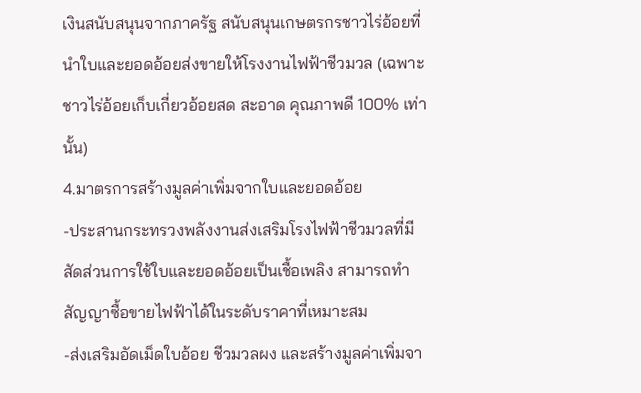เงินสนับสนุนจากภาครัฐ สนับสนุนเกษตรกรชาวไร่อ้อยที่นำใบและยอดอ้อยส่งขายให้โรงงานไฟฟ้าชีวมวล (เฉพาะชาวไร่อ้อยเก็บเกี่ยวอ้อยสด สะอาด คุณภาพดี 100% เท่านั้น)
4.มาตรการสร้างมูลค่าเพิ่มจากใบและยอดอ้อย
-ประสานกระทรวงพลังงานส่งเสริมโรงไฟฟ้าชีวมวลที่มีสัดส่วนการใช้ใบและยอดอ้อยเป็นเชื้อเพลิง สามารถทำสัญญาซื้อขายไฟฟ้าได้ในระดับราคาที่เหมาะสม
-ส่งเสริมอัดเม็ดใบอ้อย ชีวมวลผง และสร้างมูลค่าเพิ่มจา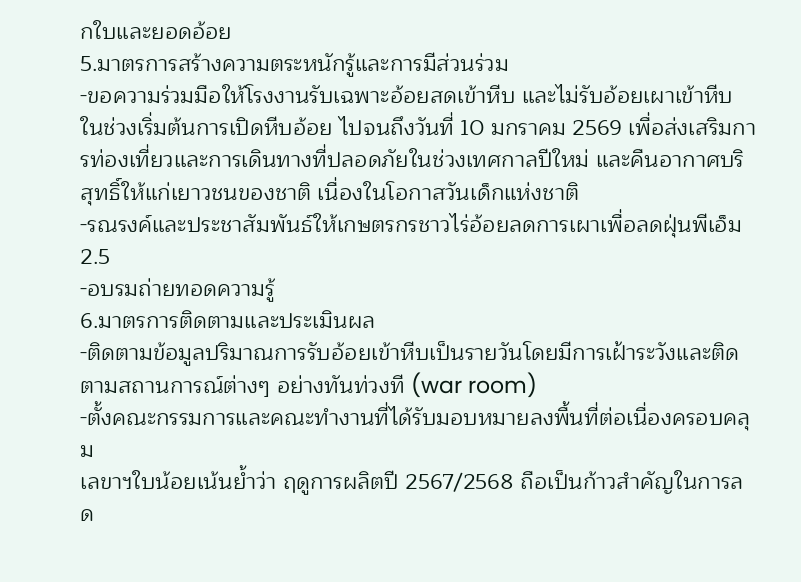กใบและยอดอ้อย
5.มาตรการสร้างความตระหนักรู้และการมีส่วนร่วม
-ขอความร่วมมือให้โรงงานรับเฉพาะอ้อยสดเข้าหีบ และไม่รับอ้อยเผาเข้าหีบ ในช่วงเริ่มต้นการเปิดหีบอ้อย ไปจนถึงวันที่ 10 มกราคม 2569 เพื่อส่งเสริมการท่องเที่ยวและการเดินทางที่ปลอดภัยในช่วงเทศกาลปีใหม่ และคืนอากาศบริสุทธิ์ให้แก่เยาวชนของชาติ เนื่องในโอกาสวันเด็กแห่งชาติ
-รณรงค์และประชาสัมพันธ์ให้เกษตรกรชาวไร่อ้อยลดการเผาเพื่อลดฝุ่นพีเอ็ม2.5
-อบรมถ่ายทอดความรู้
6.มาตรการติดตามและประเมินผล
-ติดตามข้อมูลปริมาณการรับอ้อยเข้าหีบเป็นรายวันโดยมีการเฝ้าระวังและติดตามสถานการณ์ต่างๆ อย่างทันท่วงที (war room)
-ตั้งคณะกรรมการและคณะทำงานที่ได้รับมอบหมายลงพื้นที่ต่อเนื่องครอบคลุม
เลขาฯใบน้อยเน้นย้ำว่า ฤดูการผลิตปี 2567/2568 ถือเป็นก้าวสำคัญในการลด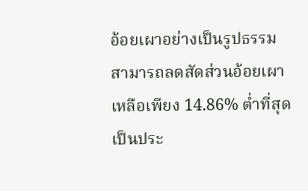อ้อยเผาอย่างเป็นรูปธรรม สามารถลดสัดส่วนอ้อยเผาเหลือเพียง 14.86% ต่ำที่สุดเป็นประ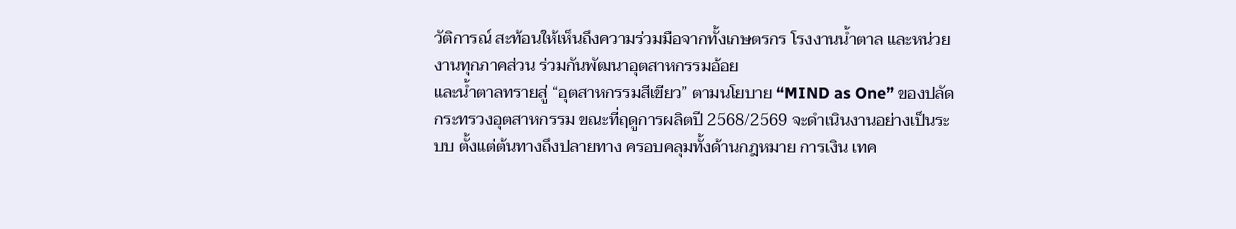วัติการณ์ สะท้อนให้เห็นถึงความร่วมมือจากทั้งเกษตรกร โรงงานน้ำตาล และหน่วยงานทุกภาคส่วน ร่วมกันพัฒนาอุตสาหกรรมอ้อย
และน้ำตาลทรายสู่ “อุตสาหกรรมสีเขียว” ตามนโยบาย “MIND as One” ของปลัดกระทรวงอุตสาหกรรม ขณะที่ฤดูการผลิตปี 2568/2569 จะดำเนินงานอย่างเป็นระบบ ตั้งแต่ต้นทางถึงปลายทาง ครอบคลุมทั้งด้านกฎหมาย การเงิน เทค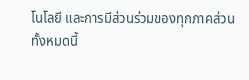โนโลยี และการมีส่วนร่วมของทุกภาคส่วน
ทั้งหมดนี้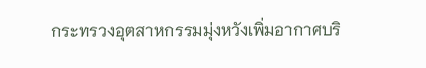กระทรวงอุตสาหกรรมมุ่งหวังเพิ่มอากาศบริ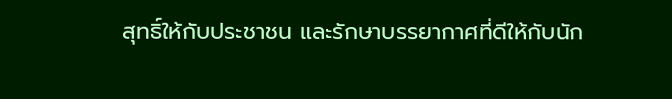สุทธิ์ให้กับประชาชน และรักษาบรรยากาศที่ดีให้กับนัก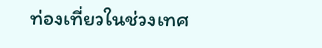ท่องเที่ยวในช่วงเทศ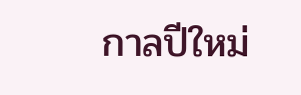กาลปีใหม่